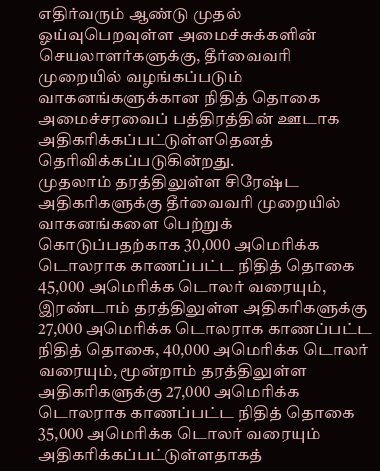எதிர்வரும் ஆண்டு முதல் ஓய்வுபெறவுள்ள அமைச்சுக்களின் செயலாளர்களுக்கு, தீர்வைவரி முறையில் வழங்கப்படும் வாகனங்களுக்கான நிதித் தொகை அமைச்சரவைப் பத்திரத்தின் ஊடாக அதிகரிக்கப்பட்டுள்ளதெனத் தெரிவிக்கப்படுகின்றது.
முதலாம் தரத்திலுள்ள சிரேஷ்ட அதிகரிகளுக்கு தீர்வைவரி முறையில் வாகனங்களை பெற்றுக் கொடுப்பதற்காக 30,000 அமெரிக்க டொலராக காணப்பட்ட நிதித் தொகை 45,000 அமெரிக்க டொலர் வரையும், இரண்டாம் தரத்திலுள்ள அதிகரிகளுக்கு 27,000 அமெரிக்க டொலராக காணப்பட்ட நிதித் தொகை, 40,000 அமெரிக்க டொலர் வரையும், மூன்றாம் தரத்திலுள்ள அதிகரிகளுக்கு 27,000 அமெரிக்க டொலராக காணப்பட்ட நிதித் தொகை 35,000 அமெரிக்க டொலர் வரையும் அதிகரிக்கப்பட்டுள்ளதாகத்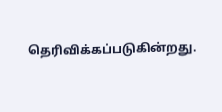தெரிவிக்கப்படுகின்றது.